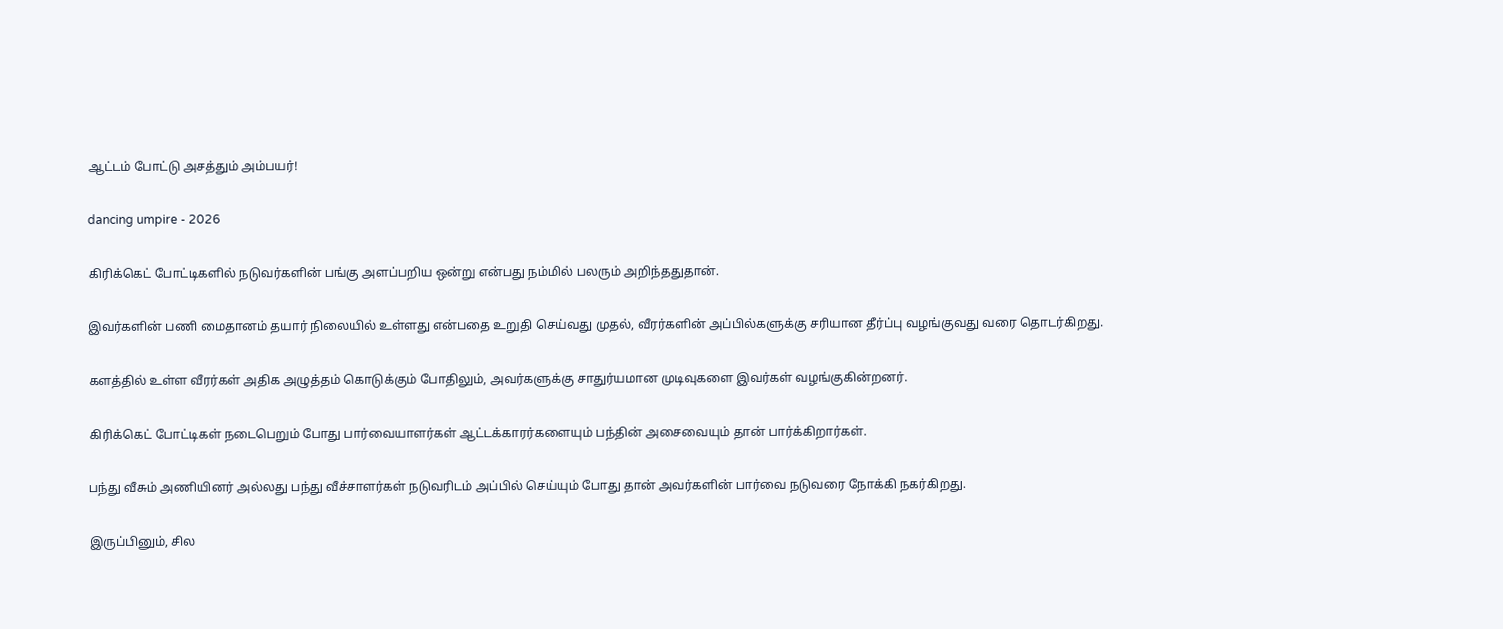ஆட்டம் போட்டு அசத்தும் அம்பயர்!

dancing umpire - 2026

கிரிக்கெட் போட்டிகளில் நடுவர்களின் பங்கு அளப்பறிய ஒன்று என்பது நம்மில் பலரும் அறிந்ததுதான்.

இவர்களின் பணி மைதானம் தயார் நிலையில் உள்ளது என்பதை உறுதி செய்வது முதல், வீரர்களின் அப்பில்களுக்கு சரியான தீர்ப்பு வழங்குவது வரை தொடர்கிறது.

களத்தில் உள்ள வீரர்கள் அதிக அழுத்தம் கொடுக்கும் போதிலும், அவர்களுக்கு சாதுர்யமான முடிவுகளை இவர்கள் வழங்குகின்றனர்.

கிரிக்கெட் போட்டிகள் நடைபெறும் போது பார்வையாளர்கள் ஆட்டக்காரர்களையும் பந்தின் அசைவையும் தான் பார்க்கிறார்கள்.

பந்து வீசும் அணியினர் அல்லது பந்து வீச்சாளர்கள் நடுவரிடம் அப்பில் செய்யும் போது தான் அவர்களின் பார்வை நடுவரை நோக்கி நகர்கிறது.

இருப்பினும், சில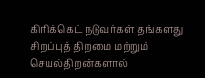கிரிக்கெட் நடுவர்கள் தங்களது சிறப்புத் திறமை மற்றும் செயல்திறன்களால்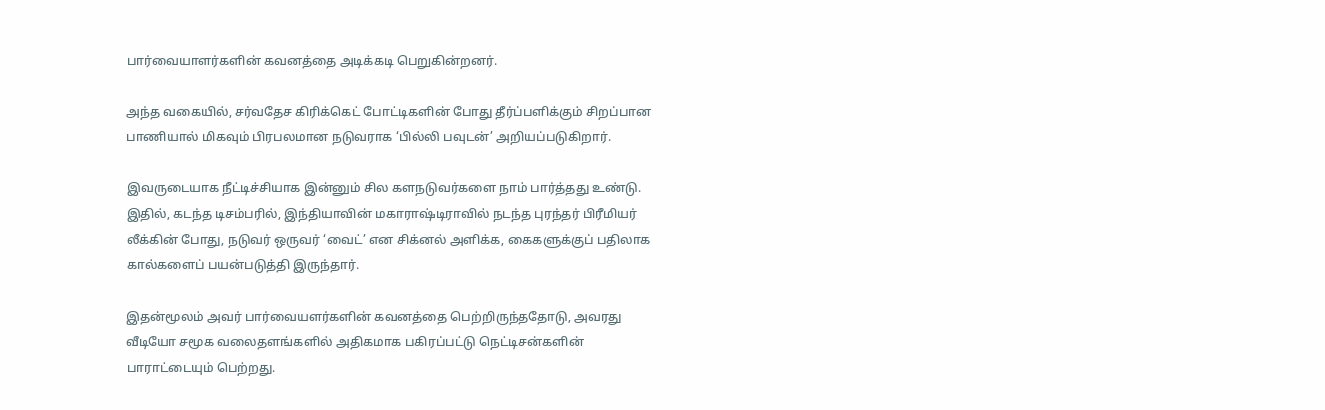பார்வையாளர்களின் கவனத்தை அடிக்கடி பெறுகின்றனர்.

அந்த வகையில், சர்வதேச கிரிக்கெட் போட்டிகளின் போது தீர்ப்பளிக்கும் சிறப்பான பாணியால் மிகவும் பிரபலமான நடுவராக ‘பில்லி பவுடன்’ அறியப்படுகிறார்.

இவருடையாக நீட்டிச்சியாக இன்னும் சில களநடுவர்களை நாம் பார்த்தது உண்டு. இதில், கடந்த டிசம்பரில், இந்தியாவின் மகாராஷ்டிராவில் நடந்த புரந்தர் பிரீமியர் லீக்கின் போது, நடுவர் ஒருவர் ‘வைட்’ என சிக்னல் அளிக்க, கைகளுக்குப் பதிலாக கால்களைப் பயன்படுத்தி இருந்தார்.

இதன்மூலம் அவர் பார்வையளர்களின் கவனத்தை பெற்றிருந்ததோடு, அவரது வீடியோ சமூக வலைதளங்களில் அதிகமாக பகிரப்பட்டு நெட்டிசன்களின் பாராட்டையும் பெற்றது.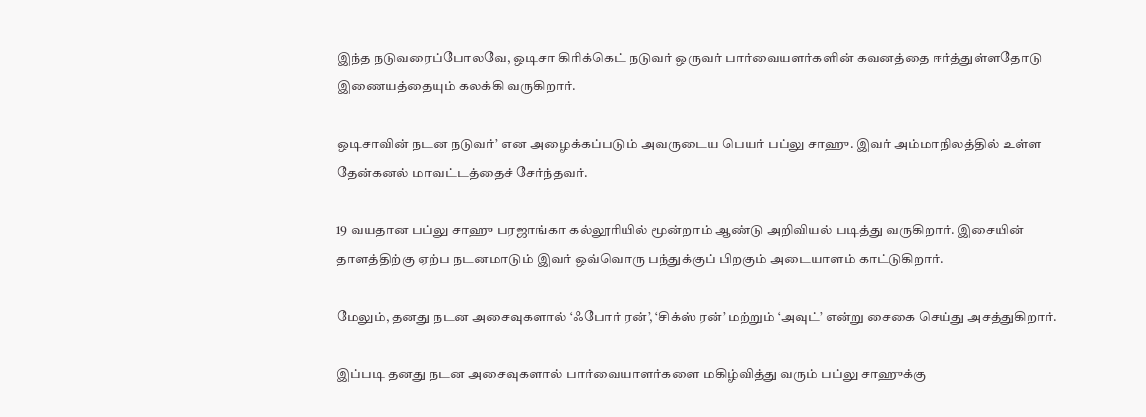இந்த நடுவரைப்போலவே, ஒடிசா கிரிக்கெட் நடுவர் ஒருவர் பார்வையளர்களின் கவனத்தை ஈர்த்துள்ளதோடு இணையத்தையும் கலக்கி வருகிறார்.

ஒடிசாவின் நடன நடுவர்’ என அழைக்கப்படும் அவருடைய பெயர் பப்லு சாஹு. இவர் அம்மாநிலத்தில் உள்ள தேன்கனல் மாவட்டத்தைச் சேர்ந்தவர்.

19 வயதான பப்லு சாஹு பரஜாங்கா கல்லூரியில் மூன்றாம் ஆண்டு அறிவியல் படித்து வருகிறார். இசையின் தாளத்திற்கு ஏற்ப நடனமாடும் இவர் ஒவ்வொரு பந்துக்குப் பிறகும் அடையாளம் காட்டுகிறார்.

மேலும், தனது நடன அசைவுகளால் ‘ஃபோர் ரன்’, ‘சிக்ஸ் ரன்’ மற்றும் ‘அவுட்’ என்று சைகை செய்து அசத்துகிறார்.

இப்படி தனது நடன அசைவுகளால் பார்வையாளர்களை மகிழ்வித்து வரும் பப்லு சாஹுக்கு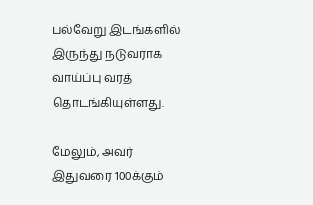பல்வேறு இடங்களில் இருந்து நடுவராக வாய்ப்பு வரத் தொடங்கியுள்ளது.

மேலும், அவர் இதுவரை 100க்கும்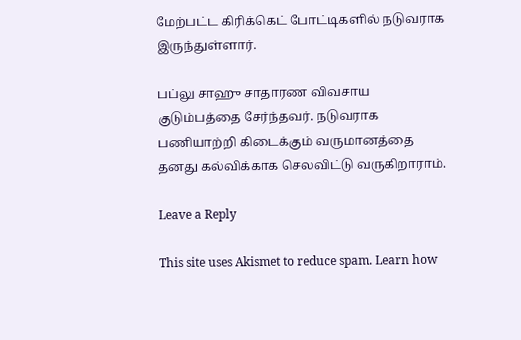மேற்பட்ட கிரிக்கெட் போட்டிகளில் நடுவராக இருந்துள்ளார்.

பப்லு சாஹு சாதாரண விவசாய குடும்பத்தை சேர்ந்தவர். நடுவராக பணியாற்றி கிடைக்கும் வருமானத்தை தனது கல்விக்காக செலவிட்டு வருகிறாராம்.

Leave a Reply

This site uses Akismet to reduce spam. Learn how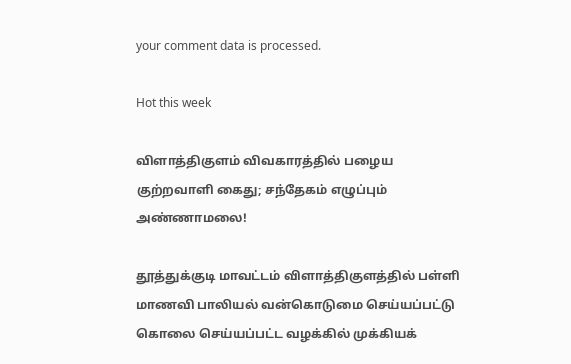your comment data is processed.

Hot this week

விளாத்திகுளம் விவகாரத்தில் பழைய குற்றவாளி கைது; சந்தேகம் எழுப்பும் அண்ணாமலை!

தூத்துக்குடி மாவட்டம் விளாத்திகுளத்தில் பள்ளி மாணவி பாலியல் வன்கொடுமை செய்யப்பட்டு கொலை செய்யப்பட்ட வழக்கில் முக்கியக்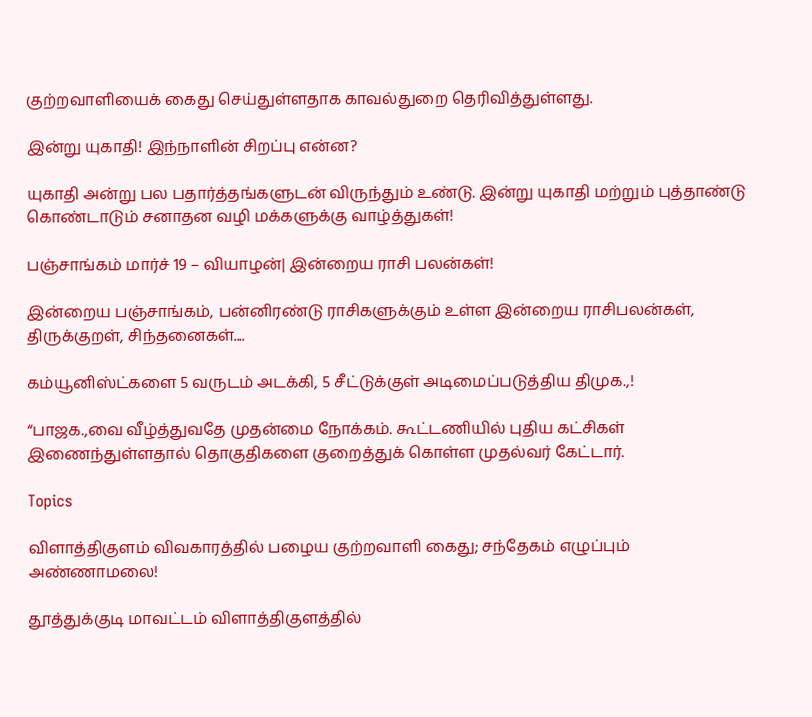குற்றவாளியைக் கைது செய்துள்ளதாக காவல்துறை தெரிவித்துள்ளது.

இன்று யுகாதி! இந்நாளின் சிறப்பு என்ன?

யுகாதி அன்று பல பதார்த்தங்களுடன் விருந்தும் உண்டு. இன்று யுகாதி மற்றும் புத்தாண்டு கொண்டாடும் சனாதன வழி மக்களுக்கு வாழ்த்துகள்!

பஞ்சாங்கம் மார்ச் 19 – வியாழன்| இன்றைய ராசி பலன்கள்!

இன்றைய பஞ்சாங்கம், பன்னிரண்டு ராசிகளுக்கும் உள்ள இன்றைய ராசிபலன்கள், திருக்குறள், சிந்தனைகள்....

கம்யூனிஸ்ட்களை 5 வருடம் அடக்கி, 5 சீட்டுக்குள் அடிமைப்படுத்திய திமுக.,!

“பாஜக.,வை வீழ்த்துவதே முதன்மை நோக்கம். கூட்டணியில் புதிய கட்சிகள் இணைந்துள்ளதால் தொகுதிகளை குறைத்துக் கொள்ள முதல்வர் கேட்டார்.

Topics

விளாத்திகுளம் விவகாரத்தில் பழைய குற்றவாளி கைது; சந்தேகம் எழுப்பும் அண்ணாமலை!

தூத்துக்குடி மாவட்டம் விளாத்திகுளத்தில்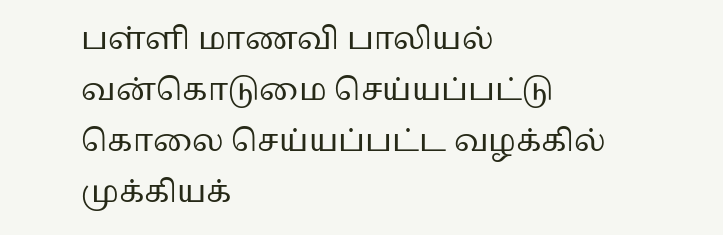பள்ளி மாணவி பாலியல் வன்கொடுமை செய்யப்பட்டு கொலை செய்யப்பட்ட வழக்கில் முக்கியக்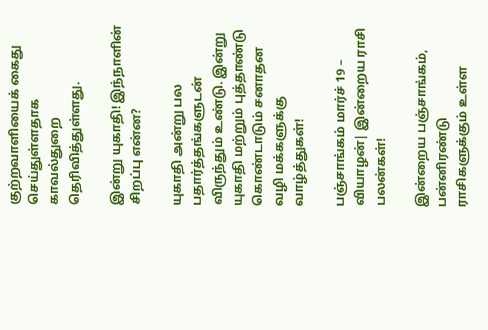குற்றவாளியைக் கைது செய்துள்ளதாக காவல்துறை தெரிவித்துள்ளது.

இன்று யுகாதி! இந்நாளின் சிறப்பு என்ன?

யுகாதி அன்று பல பதார்த்தங்களுடன் விருந்தும் உண்டு. இன்று யுகாதி மற்றும் புத்தாண்டு கொண்டாடும் சனாதன வழி மக்களுக்கு வாழ்த்துகள்!

பஞ்சாங்கம் மார்ச் 19 – வியாழன்| இன்றைய ராசி பலன்கள்!

இன்றைய பஞ்சாங்கம், பன்னிரண்டு ராசிகளுக்கும் உள்ள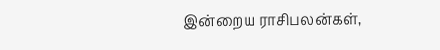இன்றைய ராசிபலன்கள்,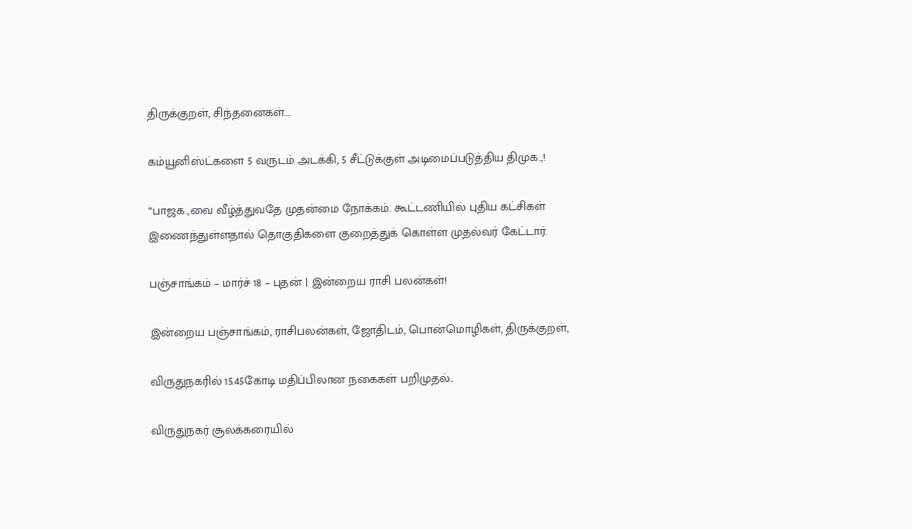திருக்குறள், சிந்தனைகள்....

கம்யூனிஸ்ட்களை 5 வருடம் அடக்கி, 5 சீட்டுக்குள் அடிமைப்படுத்திய திமுக.,!

“பாஜக.,வை வீழ்த்துவதே முதன்மை நோக்கம். கூட்டணியில் புதிய கட்சிகள் இணைந்துள்ளதால் தொகுதிகளை குறைத்துக் கொள்ள முதல்வர் கேட்டார்.

பஞ்சாங்கம் – மார்ச் 18 – புதன் | இன்றைய ராசி பலன்கள்!

இன்றைய பஞ்சாங்கம், ராசிபலன்கள், ஜோதிடம், பொன்மொழிகள், திருக்குறள்,

விருதுநகரில் 15.45கோடி மதிப்பிலான நகைகள் பறிமுதல்..

விருதுநகர் சூலக்கரையில்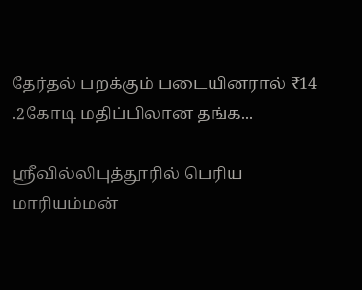தேர்தல் பறக்கும் படையினரால் ₹14 .2கோடி மதிப்பிலான தங்க...

ஸ்ரீவில்லிபுத்தூரில் பெரிய மாரியம்மன்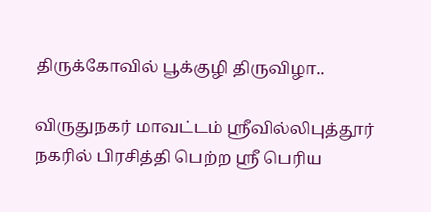திருக்கோவில் பூக்குழி திருவிழா..

விருதுநகர் மாவட்டம் ஸ்ரீவில்லிபுத்தூர் நகரில் பிரசித்தி பெற்ற ஸ்ரீ பெரிய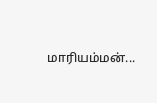மாரியம்மன்...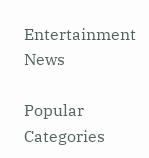Entertainment News

Popular Categories